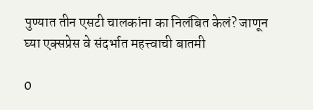पुण्यात तीन एसटी चालकांना का निलंबित केलं? जाणून घ्या एक्सप्रेस वे संदर्भात महत्त्वाची बातमी

0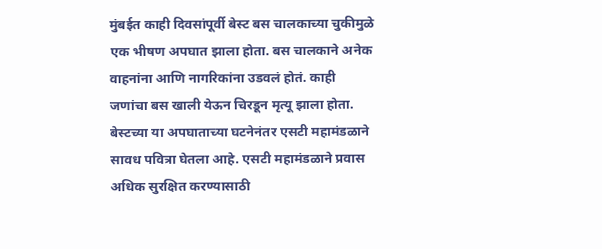मुंबईत काही दिवसांपूर्वी बेस्ट बस चालकाच्या चुकीमुळे एक भीषण अपघात झाला होता. बस चालकाने अनेक वाहनांना आणि नागरिकांना उडवलं होतं. काही जणांचा बस खाली येऊन चिरडून मृत्यू झाला होता. बेस्टच्या या अपघाताच्या घटनेनंतर एसटी महामंडळाने सावध पवित्रा घेतला आहे. एसटी महामंडळाने प्रवास अधिक सुरक्षित करण्यासाठी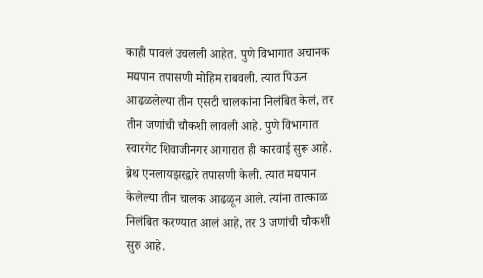काही पावलं उचलली आहेत. पुणे विभागात अचानक मद्यपान तपासणी मोहिम राबवली. त्यात पिऊन आढळलेल्या तीन एसटी चालकांना निलंबित केलं, तर तीन जणांची चौकशी लावली आहे. पुणे विभागात स्वारगेट शिवाजीनगर आगारात ही कारवाई सुरू आहे. ब्रेथ एनलायझरद्वारे तपासणी केली. त्यात मद्यपान केलेल्या तीन चालक आढळून आले. त्यांना तात्काळ निलंबित करण्यात आलं आहे, तर 3 जणांची चौकशी सुरु आहे.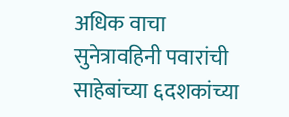अधिक वाचा  सुनेत्रावहिनी पवारांची साहेबांच्या ६दशकांच्या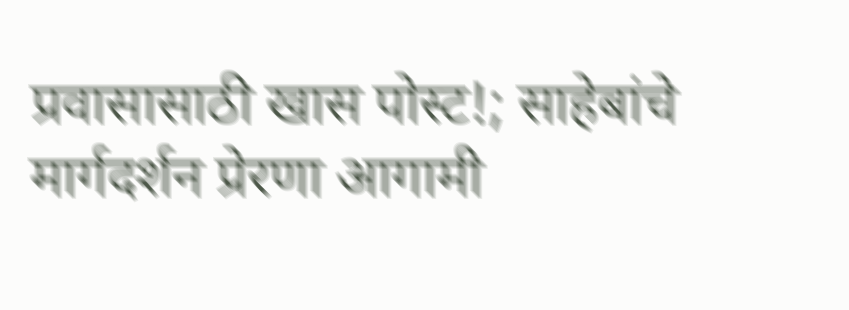प्रवासासाठी खास पोस्ट!; साहेबांचे मार्गदर्शन प्रेरणा आगामी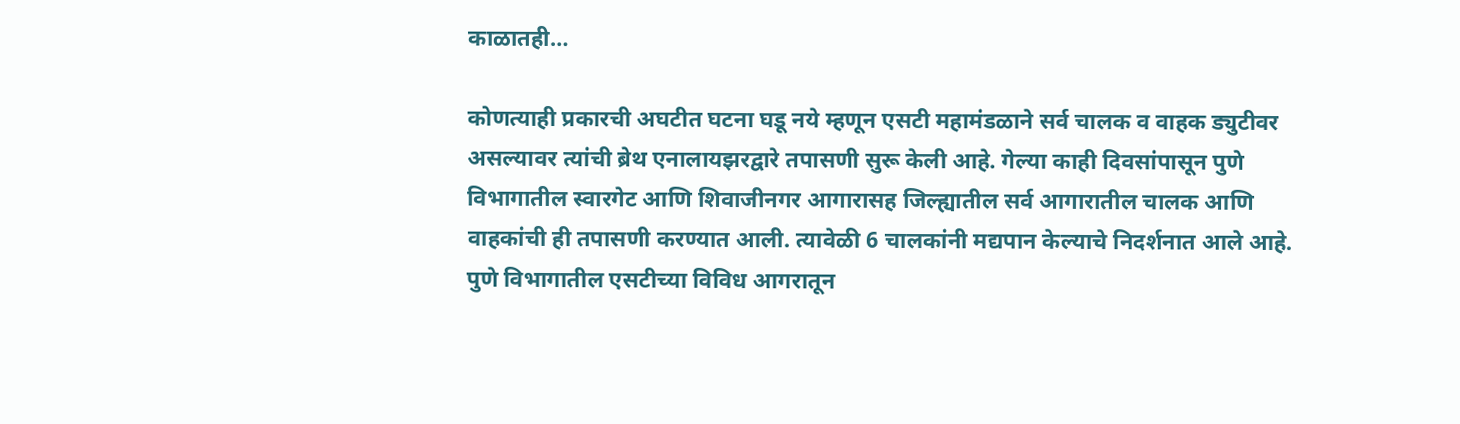काळातही…

कोणत्याही प्रकारची अघटीत घटना घडू नये म्हणून एसटी महामंडळाने सर्व चालक व वाहक ड्युटीवर असल्यावर त्यांची ब्रेथ एनालायझरद्वारे तपासणी सुरू केली आहे. गेल्या काही दिवसांपासून पुणे विभागातील स्वारगेट आणि शिवाजीनगर आगारासह जिल्ह्यातील सर्व आगारातील चालक आणि वाहकांची ही तपासणी करण्यात आली. त्यावेळी 6 चालकांनी मद्यपान केल्याचे निदर्शनात आले आहे. पुणे विभागातील एसटीच्या विविध आगरातून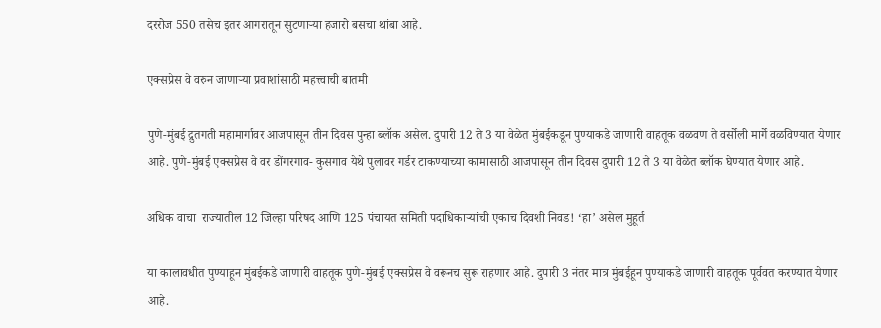दररोज 550 तसेच इतर आगरातून सुटणाऱ्या हजारो बसचा थांबा आहे.

एक्सप्रेस वे वरुन जाणाऱ्या प्रवाशांसाठी महत्त्वाची बातमी

पुणे-मुंबई द्रुतगती महामार्गावर आजपासून तीन दिवस पुन्हा ब्लॉक असेल. दुपारी 12 ते 3 या वेळेत मुंबईकडून पुण्याकडे जाणारी वाहतूक वळवण ते वर्सोली मार्गे वळविण्यात येणार आहे. पुणे-मुंबई एक्सप्रेस वे वर डोंगरगाव- कुसगाव येथे पुलावर गर्डर टाकण्याच्या कामासाठी आजपासून तीन दिवस दुपारी 12 ते 3 या वेळेत ब्लॉक घेण्यात येणार आहे.

अधिक वाचा  राज्यातील 12 जिल्हा परिषद आणि 125 पंचायत समिती पदाधिकाऱ्यांची एकाच दिवशी निवड! ‘हा’ असेल मुहूर्त

या कालावधीत पुण्याहून मुंबईकडे जाणारी वाहतूक पुणे-मुंबई एक्सप्रेस वे वरूनच सुरू राहणार आहे. दुपारी 3 नंतर मात्र मुंबईहून पुण्याकडे जाणारी वाहतूक पूर्ववत करण्यात येणार आहे.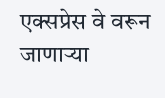एक्सप्रेस वे वरून जाणाऱ्या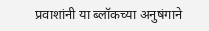प्रवाशांनी या ब्लॉकच्या अनुषंगाने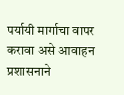पर्यायी मार्गाचा वापर करावा असे आवाहन प्रशासनाने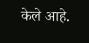केले आहे.